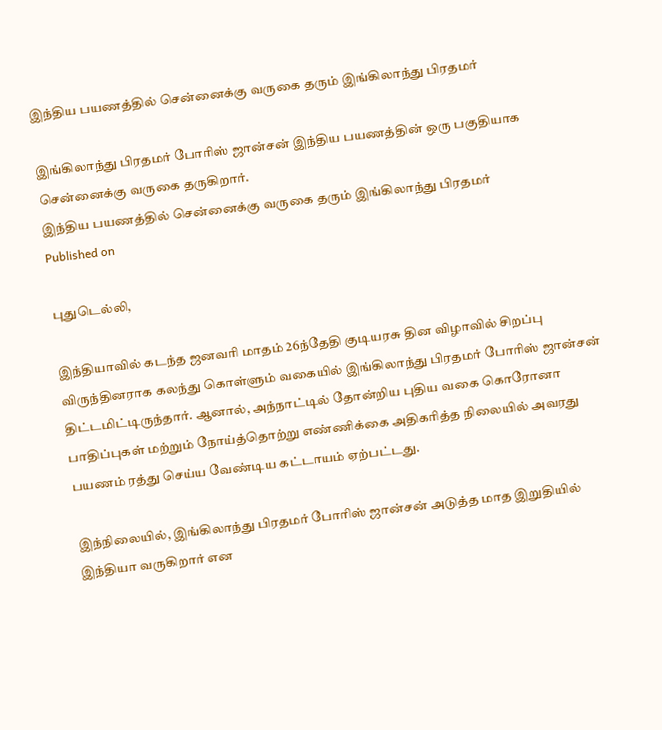இந்திய பயணத்தில் சென்னைக்கு வருகை தரும் இங்கிலாந்து பிரதமர்

இங்கிலாந்து பிரதமர் போரிஸ் ஜான்சன் இந்திய பயணத்தின் ஒரு பகுதியாக சென்னைக்கு வருகை தருகிறார்.
இந்திய பயணத்தில் சென்னைக்கு வருகை தரும் இங்கிலாந்து பிரதமர்
Published on

புதுடெல்லி,

இந்தியாவில் கடந்த ஜனவரி மாதம் 26ந்தேதி குடியரசு தின விழாவில் சிறப்பு விருந்தினராக கலந்து கொள்ளும் வகையில் இங்கிலாந்து பிரதமர் போரிஸ் ஜான்சன் திட்டமிட்டிருந்தார். ஆனால், அந்நாட்டில் தோன்றிய புதிய வகை கொரோனா பாதிப்புகள் மற்றும் நோய்த்தொற்று எண்ணிக்கை அதிகரித்த நிலையில் அவரது பயணம் ரத்து செய்ய வேண்டிய கட்டாயம் ஏற்பட்டது.

இந்நிலையில், இங்கிலாந்து பிரதமர் போரிஸ் ஜான்சன் அடுத்த மாத இறுதியில் இந்தியா வருகிறார் என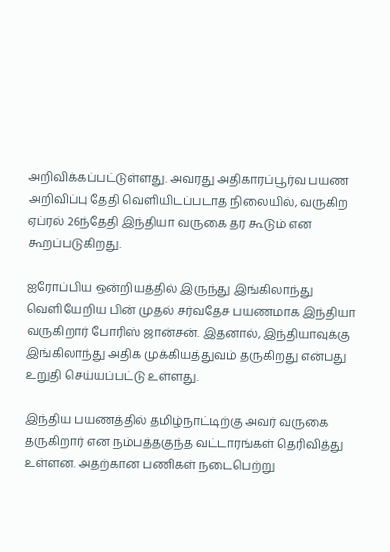அறிவிக்கப்பட்டுள்ளது. அவரது அதிகாரப்பூர்வ பயண அறிவிப்பு தேதி வெளியிடப்படாத நிலையில், வருகிற ஏப்ரல் 26ந்தேதி இந்தியா வருகை தர கூடும் என கூறப்படுகிறது.

ஐரோப்பிய ஒன்றியத்தில் இருந்து இங்கிலாந்து வெளியேறிய பின் முதல் சர்வதேச பயணமாக இந்தியா வருகிறார் போரிஸ் ஜான்சன். இதனால், இந்தியாவுக்கு இங்கிலாந்து அதிக முக்கியத்துவம் தருகிறது என்பது உறுதி செய்யப்பட்டு உள்ளது.

இந்திய பயணத்தில் தமிழ்நாட்டிற்கு அவர் வருகை தருகிறார் என நம்பத்தகுந்த வட்டாரங்கள் தெரிவித்து உள்ளன. அதற்கான பணிகள் நடைபெற்று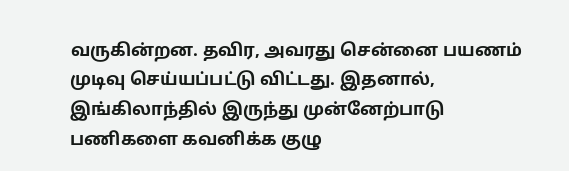வருகின்றன. தவிர, அவரது சென்னை பயணம் முடிவு செய்யப்பட்டு விட்டது. இதனால், இங்கிலாந்தில் இருந்து முன்னேற்பாடு பணிகளை கவனிக்க குழு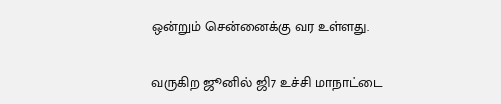ஒன்றும் சென்னைக்கு வர உள்ளது.

வருகிற ஜூனில் ஜி7 உச்சி மாநாட்டை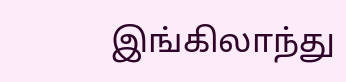இங்கிலாந்து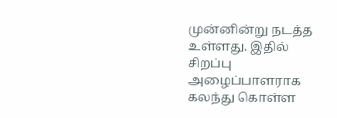முன்னின்று நடத்த உள்ளது. இதில் சிறப்பு அழைப்பாளராக கலந்து கொள்ள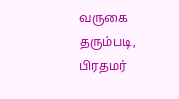வருகை தரும்படி, பிரதமர்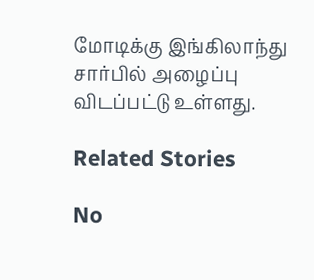மோடிக்கு இங்கிலாந்து சார்பில் அழைப்பு விடப்பட்டு உள்ளது.

Related Stories

No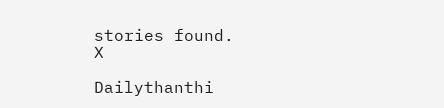stories found.
X

Dailythanthi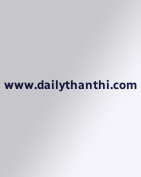www.dailythanthi.com